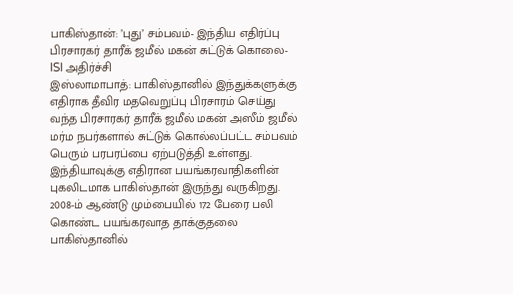பாகிஸ்தான்: ’புது’ சம்பவம்- இந்திய எதிர்ப்பு பிரசாரகர் தாரீக் ஜமீல் மகன் சுட்டுக் கொலை- ISI அதிர்ச்சி
இஸ்லாமாபாத்: பாகிஸ்தானில் இந்துக்களுக்கு எதிராக தீவிர மதவெறுப்பு பிரசாரம் செய்து வந்த பிரசாரகர் தாரீக் ஜமீல் மகன் அஸீம் ஜமீல் மர்ம நபர்களால் சுட்டுக் கொல்லப்பட்ட சம்பவம் பெரும் பரபரப்பை ஏற்படுத்தி உள்ளது.
இந்தியாவுக்கு எதிரான பயங்கரவாதிகளின் புகலிடமாக பாகிஸ்தான் இருந்து வருகிறது. 2008-ம் ஆண்டு மும்பையில் 172 பேரை பலி கொண்ட பயங்கரவாத தாக்குதலை பாகிஸ்தானில்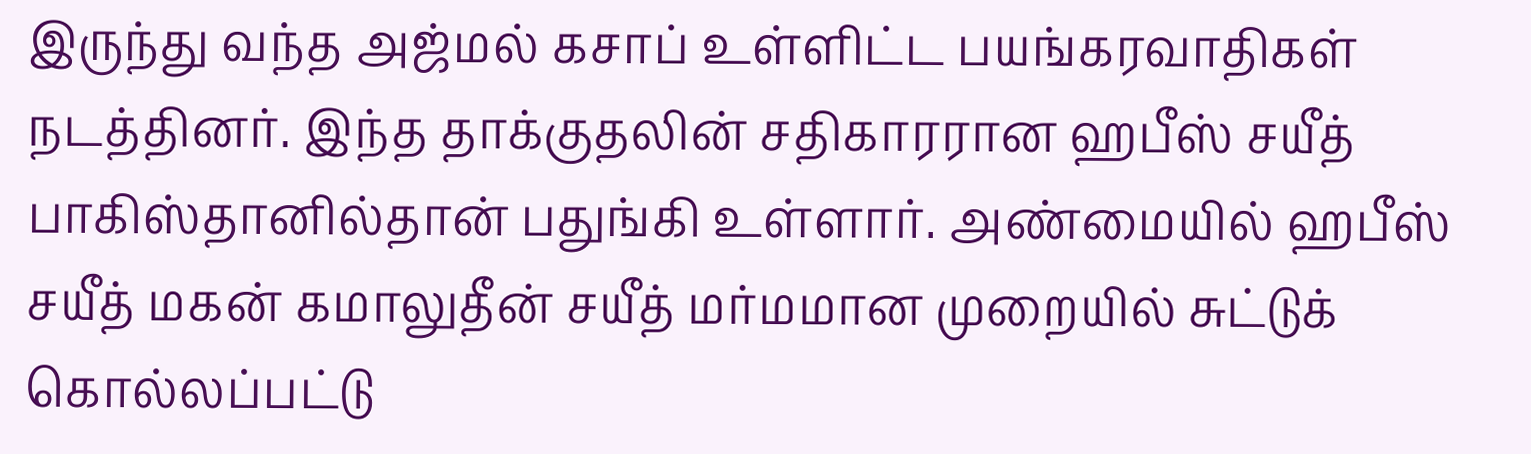இருந்து வந்த அஜ்மல் கசாப் உள்ளிட்ட பயங்கரவாதிகள் நடத்தினர். இந்த தாக்குதலின் சதிகாரரான ஹபீஸ் சயீத் பாகிஸ்தானில்தான் பதுங்கி உள்ளார். அண்மையில் ஹபீஸ் சயீத் மகன் கமாலுதீன் சயீத் மர்மமான முறையில் சுட்டுக் கொல்லப்பட்டு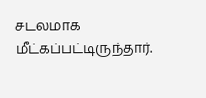சடலமாக மீட்கப்பட்டிருந்தார்.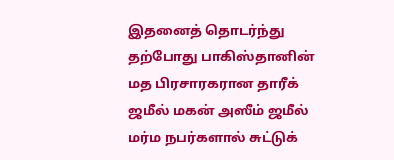இதனைத் தொடர்ந்து தற்போது பாகிஸ்தானின் மத பிரசாரகரான தாரீக் ஜமீல் மகன் அஸீம் ஜமீல் மர்ம நபர்களால் சுட்டுக்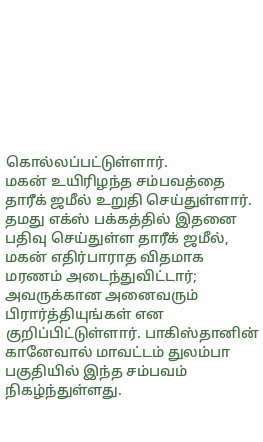கொல்லப்பட்டுள்ளார்.
மகன் உயிரிழந்த சம்பவத்தை தாரீக் ஜமீல் உறுதி செய்துள்ளார். தமது எக்ஸ் பக்கத்தில் இதனை பதிவு செய்துள்ள தாரீக் ஜமீல், மகன் எதிர்பாராத விதமாக மரணம் அடைந்துவிட்டார்; அவருக்கான அனைவரும் பிரார்த்தியுங்கள் என குறிப்பிட்டுள்ளார். பாகிஸ்தானின் கானேவால் மாவட்டம் துலம்பா பகுதியில் இந்த சம்பவம் நிகழ்ந்துள்ளது.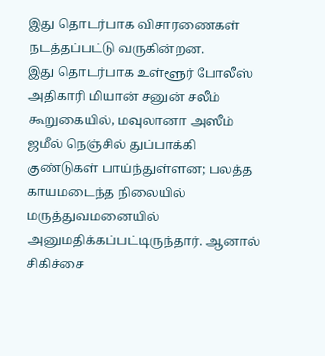இது தொடர்பாக விசாரணைகள் நடத்தப்பட்டு வருகின்றன.
இது தொடர்பாக உள்ளூர் போலீஸ் அதிகாரி மியான் சனுன் சலீம் கூறுகையில், மவுலானா அஸீம் ஜமீல் நெஞ்சில் துப்பாக்கி குண்டுகள் பாய்ந்துள்ளன; பலத்த காயமடைந்த நிலையில் மருத்துவமனையில் அனுமதிக்கப்பட்டிருந்தார். ஆனால் சிகிச்சை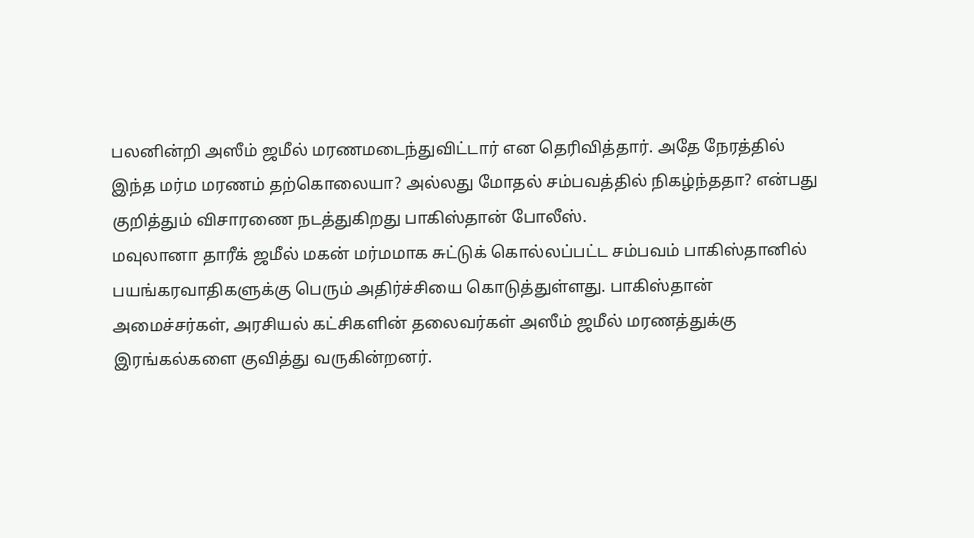பலனின்றி அஸீம் ஜமீல் மரணமடைந்துவிட்டார் என தெரிவித்தார். அதே நேரத்தில் இந்த மர்ம மரணம் தற்கொலையா? அல்லது மோதல் சம்பவத்தில் நிகழ்ந்ததா? என்பது குறித்தும் விசாரணை நடத்துகிறது பாகிஸ்தான் போலீஸ்.
மவுலானா தாரீக் ஜமீல் மகன் மர்மமாக சுட்டுக் கொல்லப்பட்ட சம்பவம் பாகிஸ்தானில் பயங்கரவாதிகளுக்கு பெரும் அதிர்ச்சியை கொடுத்துள்ளது. பாகிஸ்தான் அமைச்சர்கள், அரசியல் கட்சிகளின் தலைவர்கள் அஸீம் ஜமீல் மரணத்துக்கு இரங்கல்களை குவித்து வருகின்றனர்.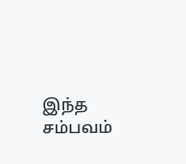இந்த சம்பவம்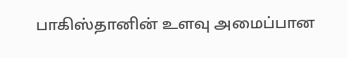பாகிஸ்தானின் உளவு அமைப்பான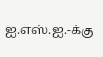ஐ.எஸ்.ஐ.-க்கு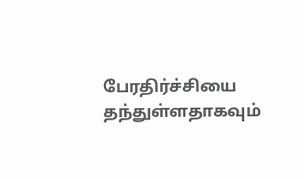பேரதிர்ச்சியை தந்துள்ளதாகவும்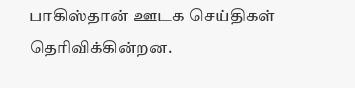பாகிஸ்தான் ஊடக செய்திகள் தெரிவிக்கின்றன.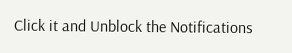Click it and Unblock the Notifications